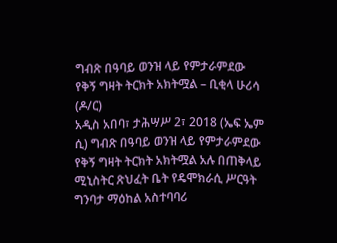ግብጽ በዓባይ ወንዝ ላይ የምታራምደው የቅኝ ግዛት ትርክት አክትሟል – ቢቂላ ሁሪሳ (ዶ/ር)
አዲስ አበባ፣ ታሕሣሥ 2፣ 2018 (ኤፍ ኤም ሲ) ግብጽ በዓባይ ወንዝ ላይ የምታራምደው የቅኝ ግዛት ትርክት አክትሟል አሉ በጠቅላይ ሚኒስትር ጽህፈት ቤት የዴሞክራሲ ሥርዓት ግንባታ ማዕከል አስተባባሪ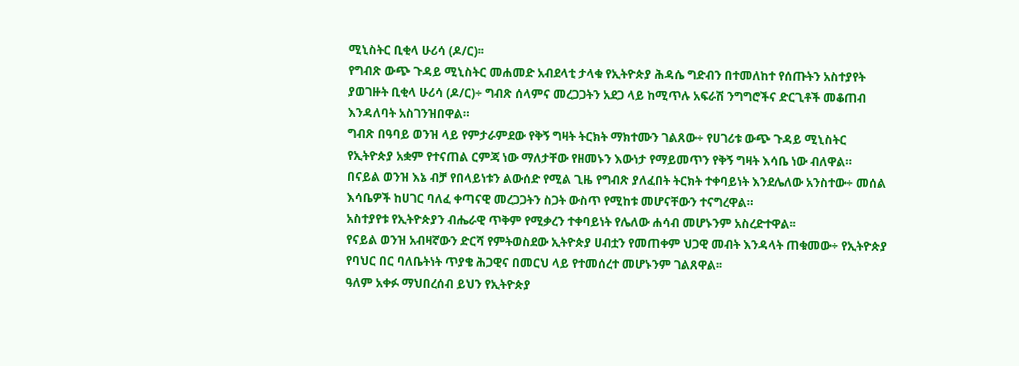ሚኒስትር ቢቂላ ሁሪሳ (ዶ/ር)፡፡
የግብጽ ውጭ ጉዳይ ሚኒስትር መሐመድ አብደላቲ ታላቁ የኢትዮጵያ ሕዳሴ ግድብን በተመለከተ የሰጡትን አስተያየት ያወገዙት ቢቂላ ሁሪሳ (ዶ/ር)÷ ግብጽ ሰላምና መረጋጋትን አደጋ ላይ ከሚጥሉ አፍራሽ ንግግሮችና ድርጊቶች መቆጠብ እንዳለባት አስገንዝበዋል።
ግብጽ በዓባይ ወንዝ ላይ የምታራምደው የቅኝ ግዛት ትርክት ማክተሙን ገልጸው÷ የሀገሪቱ ውጭ ጉዳይ ሚኒስትር የኢትዮጵያ አቋም የተናጠል ርምጃ ነው ማለታቸው የዘመኑን እውነታ የማይመጥን የቅኝ ግዛት እሳቤ ነው ብለዋል።
በናይል ወንዝ እኔ ብቻ የበላይነቱን ልውሰድ የሚል ጊዜ የግብጽ ያለፈበት ትርክት ተቀባይነት እንደሌለው አንስተው÷ መሰል እሳቤዎች ከሀገር ባለፈ ቀጣናዊ መረጋጋትን ስጋት ውስጥ የሚከቱ መሆናቸውን ተናግረዋል።
አስተያየቱ የኢትዮጵያን ብሔራዊ ጥቅም የሚቃረን ተቀባይነት የሌለው ሐሳብ መሆኑንም አስረድተዋል፡፡
የናይል ወንዝ አብዛኛውን ድርሻ የምትወስደው ኢትዮጵያ ሀብቷን የመጠቀም ህጋዊ መብት እንዳላት ጠቁመው÷ የኢትዮጵያ የባህር በር ባለቤትነት ጥያቄ ሕጋዊና በመርህ ላይ የተመሰረተ መሆኑንም ገልጸዋል፡፡
ዓለም አቀፉ ማህበረሰብ ይህን የኢትዮጵያ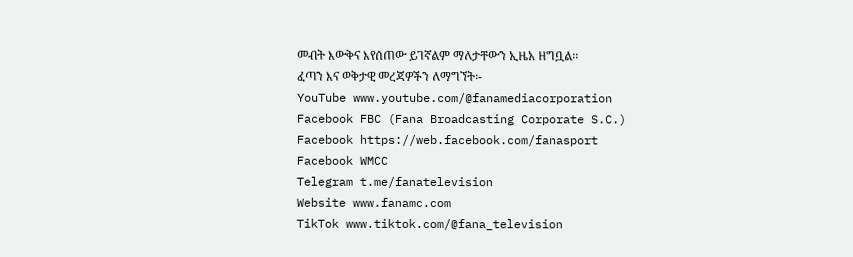መብት እውቅና እየሰጠው ይገኛልም ማለታቸውን ኢዜአ ዘግቧል፡፡
ፈጣን እና ወቅታዊ መረጃዎችን ለማግኘት፡-
YouTube www.youtube.com/@fanamediacorporation
Facebook FBC (Fana Broadcasting Corporate S.C.)
Facebook https://web.facebook.com/fanasport
Facebook WMCC
Telegram t.me/fanatelevision
Website www.fanamc.com
TikTok www.tiktok.com/@fana_television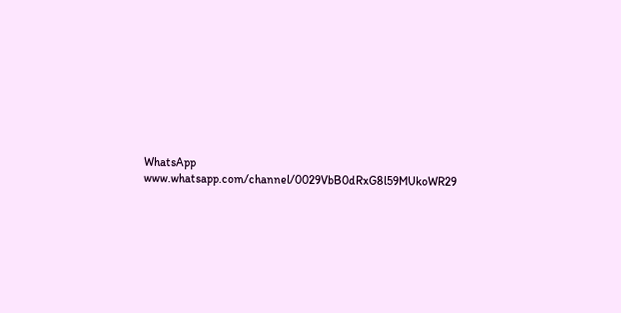WhatsApp www.whatsapp.com/channel/0029VbB0dRxG8l59MUkoWR29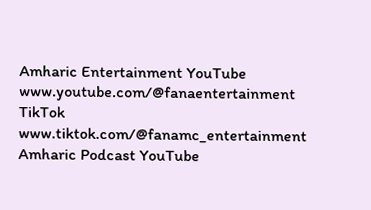Amharic Entertainment YouTube www.youtube.com/@fanaentertainment
TikTok www.tiktok.com/@fanamc_entertainment
Amharic Podcast YouTube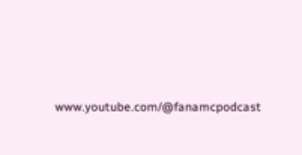www.youtube.com/@fanamcpodcast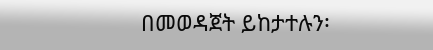በመወዳጀት ይከታተሉን፡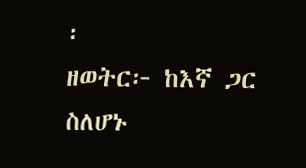፡
ዘወትር፦ ከእኛ ጋር ስለሆኑ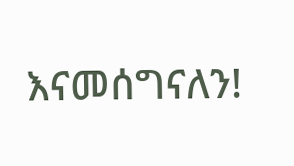እናመሰግናለን!